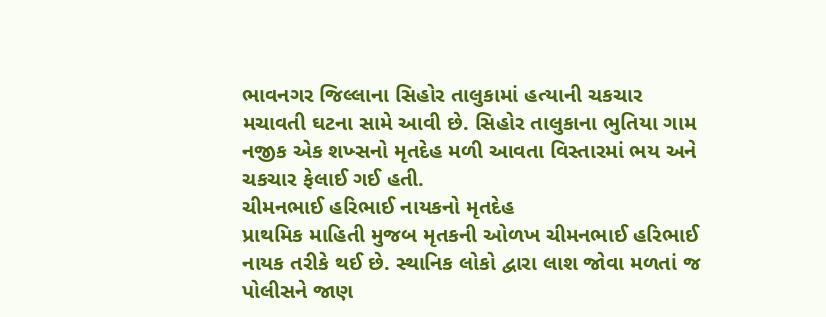ભાવનગર જિલ્લાના સિહોર તાલુકામાં હત્યાની ચકચાર મચાવતી ઘટના સામે આવી છે. સિહોર તાલુકાના ભુતિયા ગામ નજીક એક શખ્સનો મૃતદેહ મળી આવતા વિસ્તારમાં ભય અને ચકચાર ફેલાઈ ગઈ હતી.
ચીમનભાઈ હરિભાઈ નાયકનો મૃતદેહ
પ્રાથમિક માહિતી મુજબ મૃતકની ઓળખ ચીમનભાઈ હરિભાઈ નાયક તરીકે થઈ છે. સ્થાનિક લોકો દ્વારા લાશ જોવા મળતાં જ પોલીસને જાણ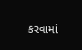કરવામાં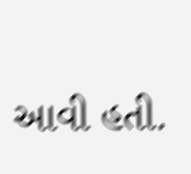આવી હતી.